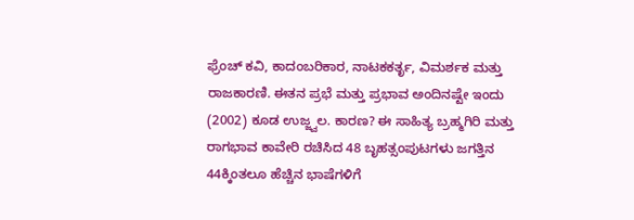ಫ್ರೆಂಚ್ ಕವಿ, ಕಾದಂಬರಿಕಾರ, ನಾಟಕಕರ್ತೃ, ವಿಮರ್ಶಕ ಮತ್ತು ರಾಜಕಾರಣಿ. ಈತನ ಪ್ರಭೆ ಮತ್ತು ಪ್ರಭಾವ ಅಂದಿನಷ್ಟೇ ಇಂದು (2002) ಕೂಡ ಉಜ್ಜ್ವಲ. ಕಾರಣ? ಈ ಸಾಹಿತ್ಯ ಬ್ರಹ್ಮಗಿರಿ ಮತ್ತು ರಾಗಭಾವ ಕಾವೇರಿ ರಚಿಸಿದ 48 ಬೃಹತ್ಸಂಪುಟಗಳು ಜಗತ್ತಿನ 44ಕ್ಕಿಂತಲೂ ಹೆಚ್ಚಿನ ಭಾಷೆಗಳಿಗೆ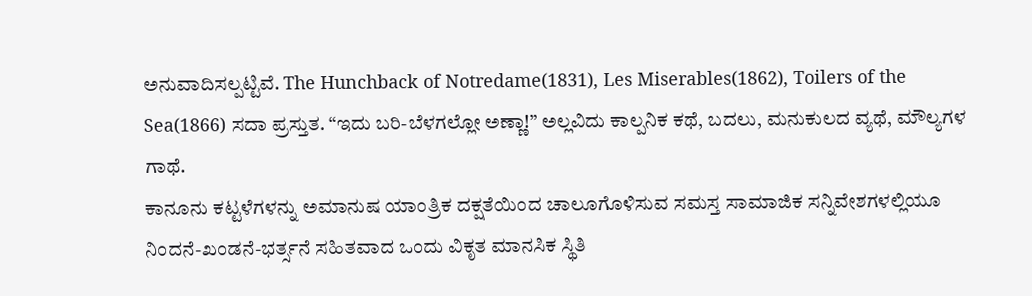ಅನುವಾದಿಸಲ್ಪಟ್ಟಿವೆ. The Hunchback of Notredame(1831), Les Miserables(1862), Toilers of the Sea(1866) ಸದಾ ಪ್ರಸ್ತುತ. “ಇದು ಬರಿ-ಬೆಳಗಲ್ಲೋ ಅಣ್ಣಾ!” ಅಲ್ಲವಿದು ಕಾಲ್ಪನಿಕ ಕಥೆ, ಬದಲು, ಮನುಕುಲದ ವ್ಯಥೆ, ಮೌಲ್ಯಗಳ ಗಾಥೆ.
ಕಾನೂನು ಕಟ್ಟಳೆಗಳನ್ನು ಅಮಾನುಷ ಯಾಂತ್ರಿಕ ದಕ್ಷತೆಯಿಂದ ಚಾಲೂಗೊಳಿಸುವ ಸಮಸ್ತ ಸಾಮಾಜಿಕ ಸನ್ನಿವೇಶಗಳಲ್ಲಿಯೂ ನಿಂದನೆ-ಖಂಡನೆ-ಭರ್ತ್ಸನೆ ಸಹಿತವಾದ ಒಂದು ವಿಕೃತ ಮಾನಸಿಕ ಸ್ಥಿತಿ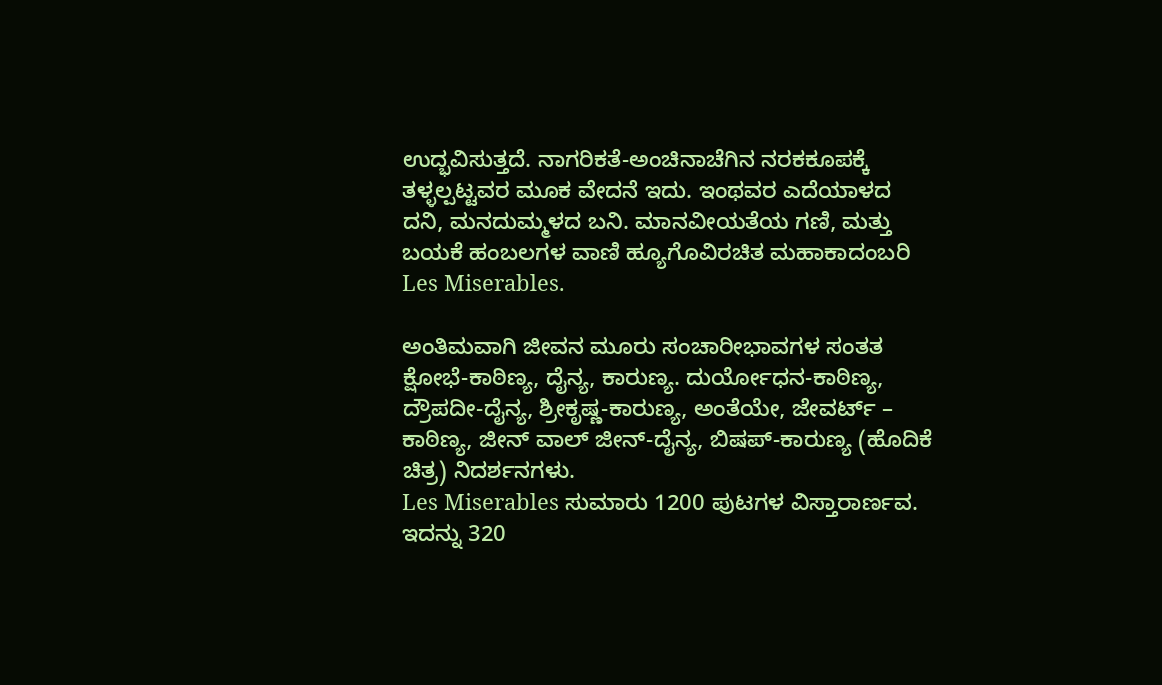ಉದ್ಭವಿಸುತ್ತದೆ. ನಾಗರಿಕತೆ-ಅಂಚಿನಾಚೆಗಿನ ನರಕಕೂಪಕ್ಕೆ ತಳ್ಳಲ್ಪಟ್ಟವರ ಮೂಕ ವೇದನೆ ಇದು. ಇಂಥವರ ಎದೆಯಾಳದ ದನಿ, ಮನದುಮ್ಮಳದ ಬನಿ. ಮಾನವೀಯತೆಯ ಗಣಿ, ಮತ್ತು ಬಯಕೆ ಹಂಬಲಗಳ ವಾಣಿ ಹ್ಯೂಗೊವಿರಚಿತ ಮಹಾಕಾದಂಬರಿ Les Miserables.

ಅಂತಿಮವಾಗಿ ಜೀವನ ಮೂರು ಸಂಚಾರೀಭಾವಗಳ ಸಂತತ ಕ್ಷೋಭೆ-ಕಾಠಿಣ್ಯ, ದೈನ್ಯ, ಕಾರುಣ್ಯ. ದುರ್ಯೋಧನ-ಕಾಠಿಣ್ಯ, ದ್ರೌಪದೀ-ದೈನ್ಯ, ಶ್ರೀಕೃಷ್ಣ-ಕಾರುಣ್ಯ, ಅಂತೆಯೇ, ಜೇವರ್ಟ್ – ಕಾಠಿಣ್ಯ, ಜೀನ್ ವಾಲ್ ಜೀನ್-ದೈನ್ಯ, ಬಿಷಪ್-ಕಾರುಣ್ಯ (ಹೊದಿಕೆ ಚಿತ್ರ) ನಿದರ್ಶನಗಳು.
Les Miserables ಸುಮಾರು 1200 ಪುಟಗಳ ವಿಸ್ತಾರಾರ್ಣವ. ಇದನ್ನು 320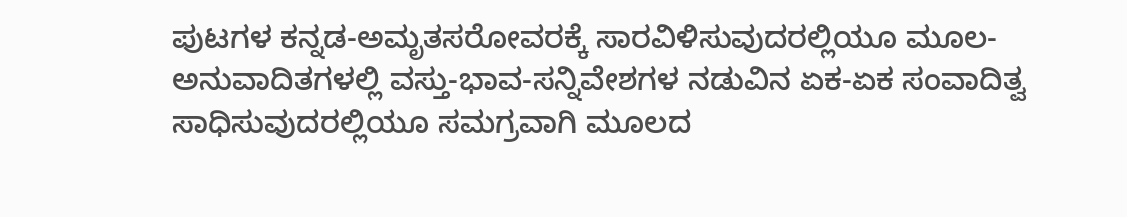ಪುಟಗಳ ಕನ್ನಡ-ಅಮೃತಸರೋವರಕ್ಕೆ ಸಾರವಿಳಿಸುವುದರಲ್ಲಿಯೂ ಮೂಲ-ಅನುವಾದಿತಗಳಲ್ಲಿ ವಸ್ತು-ಭಾವ-ಸನ್ನಿವೇಶಗಳ ನಡುವಿನ ಏಕ-ಏಕ ಸಂವಾದಿತ್ವ ಸಾಧಿಸುವುದರಲ್ಲಿಯೂ ಸಮಗ್ರವಾಗಿ ಮೂಲದ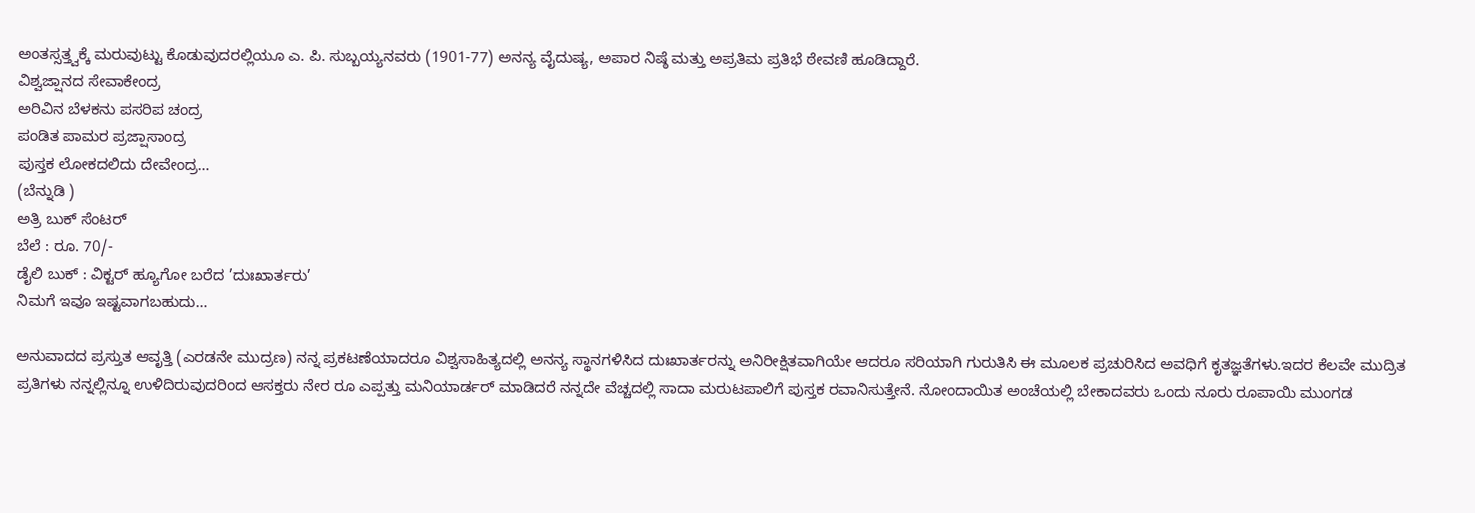ಅಂತಸ್ಸತ್ತ್ವಕ್ಕೆ ಮರುವುಟ್ಟು ಕೊಡುವುದರಲ್ಲಿಯೂ ಎ. ಪಿ. ಸುಬ್ಬಯ್ಯನವರು (1901-77) ಅನನ್ಯ ವೈದುಷ್ಯ, ಅಪಾರ ನಿಷ್ಠೆ ಮತ್ತು ಅಪ್ರತಿಮ ಪ್ರತಿಭೆ ಠೇವಣಿ ಹೂಡಿದ್ದಾರೆ.
ವಿಶ್ವಜ್ಷಾನದ ಸೇವಾಕೇಂದ್ರ
ಅರಿವಿನ ಬೆಳಕನು ಪಸರಿಪ ಚಂದ್ರ
ಪಂಡಿತ ಪಾಮರ ಪ್ರಜ್ಷಾಸಾಂದ್ರ
ಪುಸ್ತಕ ಲೋಕದಲಿದು ದೇವೇಂದ್ರ…
(ಬೆನ್ನುಡಿ )
ಅತ್ರಿ ಬುಕ್ ಸೆಂಟರ್
ಬೆಲೆ : ರೂ. 70/-
ಡೈಲಿ ಬುಕ್ : ವಿಕ್ಟರ್ ಹ್ಯೂಗೋ ಬರೆದ ’ದುಃಖಾರ್ತರು’
ನಿಮಗೆ ಇವೂ ಇಷ್ಟವಾಗಬಹುದು…

ಅನುವಾದದ ಪ್ರಸ್ತುತ ಆವೃತ್ತಿ (ಎರಡನೇ ಮುದ್ರಣ) ನನ್ನ ಪ್ರಕಟಣೆಯಾದರೂ ವಿಶ್ವಸಾಹಿತ್ಯದಲ್ಲಿ ಅನನ್ಯ ಸ್ಥಾನಗಳಿಸಿದ ದುಃಖಾರ್ತರನ್ನು ಅನಿರೀಕ್ಷಿತವಾಗಿಯೇ ಆದರೂ ಸರಿಯಾಗಿ ಗುರುತಿಸಿ ಈ ಮೂಲಕ ಪ್ರಚುರಿಸಿದ ಅವಧಿಗೆ ಕೃತಜ್ಞತೆಗಳು.ಇದರ ಕೆಲವೇ ಮುದ್ರಿತ ಪ್ರತಿಗಳು ನನ್ನಲ್ಲಿನ್ನೂ ಉಳಿದಿರುವುದರಿಂದ ಆಸಕ್ತರು ನೇರ ರೂ ಎಪ್ಪತ್ತು ಮನಿಯಾರ್ಡರ್ ಮಾಡಿದರೆ ನನ್ನದೇ ವೆಚ್ಚದಲ್ಲಿ ಸಾದಾ ಮರುಟಪಾಲಿಗೆ ಪುಸ್ತಕ ರವಾನಿಸುತ್ತೇನೆ. ನೋಂದಾಯಿತ ಅಂಚೆಯಲ್ಲಿ ಬೇಕಾದವರು ಒಂದು ನೂರು ರೂಪಾಯಿ ಮುಂಗಡ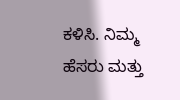ಕಳಿಸಿ. ನಿಮ್ಮ ಹೆಸರು ಮತ್ತು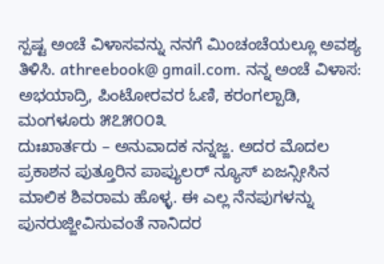ಸ್ಪಷ್ಟ ಅಂಚೆ ವಿಳಾಸವನ್ನು ನನಗೆ ಮಿಂಚಂಚೆಯಲ್ಲೂ ಅವಶ್ಯ ತಿಳಿಸಿ. athreebook@ gmail.com. ನನ್ನ ಅಂಚೆ ವಿಳಾಸ: ಅಭಯಾದ್ರಿ, ಪಿಂಟೋರವರ ಓಣಿ, ಕರಂಗಲ್ಪಾಡಿ, ಮಂಗಳೂರು ೫೭೫೦೦೩
ದುಃಖಾರ್ತರು – ಅನುವಾದಕ ನನ್ನಜ್ಜ. ಅದರ ಮೊದಲ ಪ್ರಕಾಶನ ಪುತ್ತೂರಿನ ಪಾಪ್ಯುಲರ್ ನ್ಯೂಸ್ ಏಜನ್ಸೀಸಿನ ಮಾಲಿಕ ಶಿವರಾಮ ಹೊಳ್ಳ. ಈ ಎಲ್ಲ ನೆನಪುಗಳನ್ನು ಪುನರುಜ್ಜೀವಿಸುವಂತೆ ನಾನಿದರ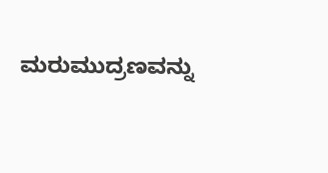ಮರುಮುದ್ರಣವನ್ನು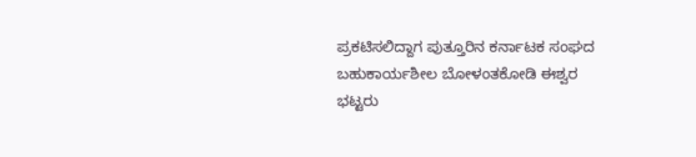ಪ್ರಕಟಿಸಲಿದ್ದಾಗ ಪುತ್ತೂರಿನ ಕರ್ನಾಟಕ ಸಂಘದ ಬಹುಕಾರ್ಯಶೀಲ ಬೋಳಂತಕೋಡಿ ಈಶ್ವರ ಭಟ್ಟರು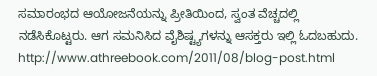ಸಮಾರಂಭದ ಆಯೋಜನೆಯನ್ನು ಪ್ರೀತಿಯಿಂದ, ಸ್ವಂತ ವೆಚ್ಚದಲ್ಲಿ ನಡೆಸಿಕೊಟ್ಟರು. ಆಗ ಸಮನಿಸಿದ ವೈಶಿಷ್ಟ್ಯಗಳನ್ನು ಆಸಕ್ತರು ಇಲ್ಲಿ ಓದಬಹುದು.
http://www.athreebook.com/2011/08/blog-post.html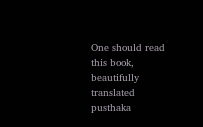One should read this book, beautifully translated
pusthaka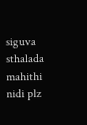siguva sthalada mahithi nidi plz